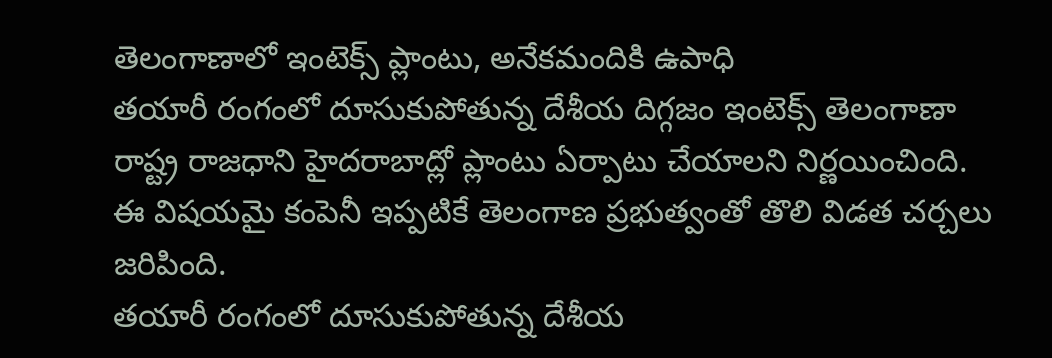తెలంగాణాలో ఇంటెక్స్ ప్లాంటు, అనేకమందికి ఉపాధి
తయారీ రంగంలో దూసుకుపోతున్న దేశీయ దిగ్గజం ఇంటెక్స్ తెలంగాణా రాష్ట్ర రాజధాని హైదరాబాద్లో ప్లాంటు ఏర్పాటు చేయాలని నిర్ణయించింది. ఈ విషయమై కంపెనీ ఇప్పటికే తెలంగాణ ప్రభుత్వంతో తొలి విడత చర్చలు జరిపింది.
తయారీ రంగంలో దూసుకుపోతున్న దేశీయ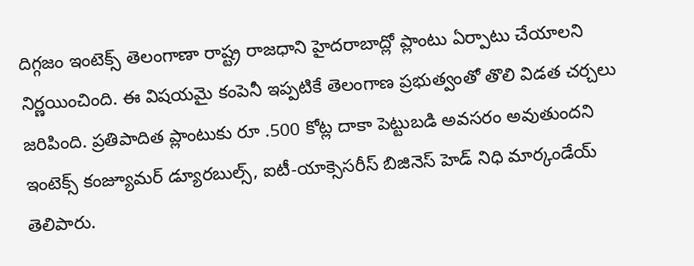దిగ్గజం ఇంటెక్స్ తెలంగాణా రాష్ట్ర రాజధాని హైదరాబాద్లో ప్లాంటు ఏర్పాటు చేయాలని నిర్ణయించింది. ఈ విషయమై కంపెనీ ఇప్పటికే తెలంగాణ ప్రభుత్వంతో తొలి విడత చర్చలు జరిపింది. ప్రతిపాదిత ప్లాంటుకు రూ .500 కోట్ల దాకా పెట్టుబడి అవసరం అవుతుందని ఇంటెక్స్ కంజ్యూమర్ డ్యూరబుల్స్, ఐటీ-యాక్సెసరీస్ బిజినెస్ హెడ్ నిధి మార్కండేయ్ తెలిపారు.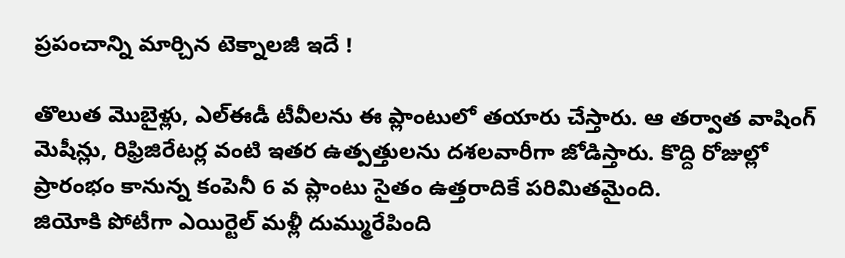ప్రపంచాన్ని మార్చిన టెక్నాలజీ ఇదే !

తొలుత మొబైళ్లు, ఎల్ఈడీ టీవీలను ఈ ప్లాంటులో తయారు చేస్తారు. ఆ తర్వాత వాషింగ్ మెషీన్లు, రిఫ్రిజిరేటర్ల వంటి ఇతర ఉత్పత్తులను దశలవారీగా జోడిస్తారు. కొద్ది రోజుల్లో ప్రారంభం కానున్న కంపెనీ 6 వ ప్లాంటు సైతం ఉత్తరాదికే పరిమితమైంది.
జియోకి పోటీగా ఎయిర్టెల్ మళ్లీ దుమ్మురేపింది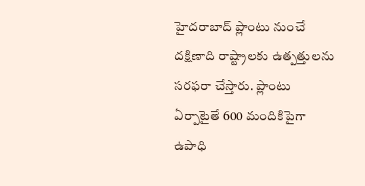హైదరాబాద్ ప్లాంటు నుంచే దక్షిణాది రాష్ట్రాలకు ఉత్పత్తులను సరఫరా చేస్తారు. ప్లాంటు ఏర్పాటైతే 600 మందికిపైగా ఉపాధి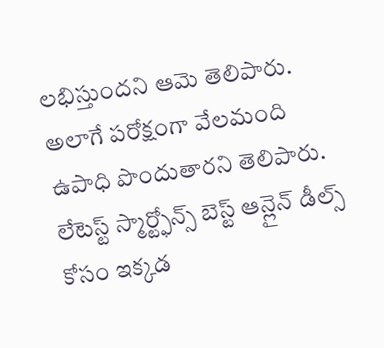లభిస్తుందని ఆమె తెలిపారు. అలాగే పరోక్షంగా వేలమంది ఉపాధి పొందుతారని తెలిపారు.
లేటెస్ట్ స్మార్ట్ఫోన్స్ బెస్ట్ ఆన్లైన్ డీల్స్ కోసం ఇక్కడ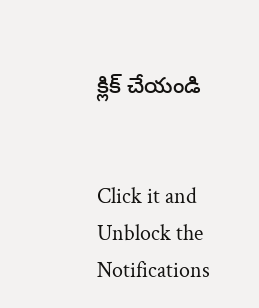క్లిక్ చేయండి


Click it and Unblock the Notifications